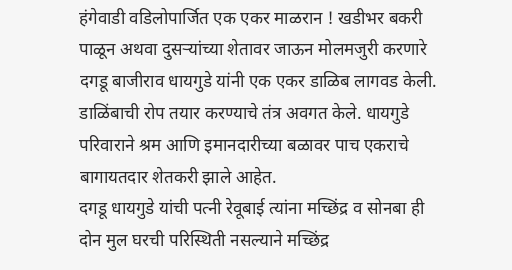हंगेवाडी वडिलोपार्जित एक एकर माळरान ! खडीभर बकरी पाळून अथवा दुसऱ्यांच्या शेतावर जाऊन मोलमजुरी करणारे दगडू बाजीराव धायगुडे यांनी एक एकर डाळिब लागवड केली. डाळिंबाची रोप तयार करण्याचे तंत्र अवगत केले. धायगुडे परिवाराने श्रम आणि इमानदारीच्या बळावर पाच एकराचे बागायतदार शेतकरी झाले आहेत.
दगडू धायगुडे यांची पत्नी रेवूबाई त्यांना मच्छिंद्र व सोनबा ही दोन मुल घरची परिस्थिती नसल्याने मच्छिंद्र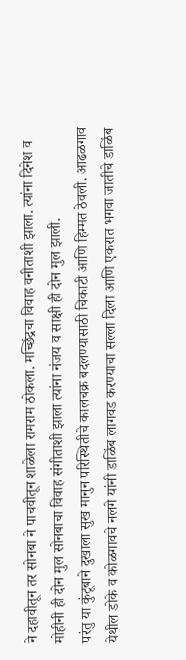ने दहावीतून तर सोनबा ने पाचवीतून शाळेला रामराम ठोकला. मच्छिंद्रचा विवाह वनीताशी झाला. त्यांना दिनेश व मोहीनी ही दोन मुल सोनबाचा विवाह संगीताशी झाला त्यांना नंजय व साक्षी ही दोन मुल झाली.
परंतु या कुंटूबाने दुखाला सुख मानुन परिस्थितीचे कालचक्र बदलण्यासाठी चिकाटी आणि हिम्मत ठेवली. आढळगाव येथील डोके व कोळगावचे नलगे यांनी डाळिंब लागवड करण्याचा सल्ला दिला आणि एकरात भगवा जातीचे डाळिंब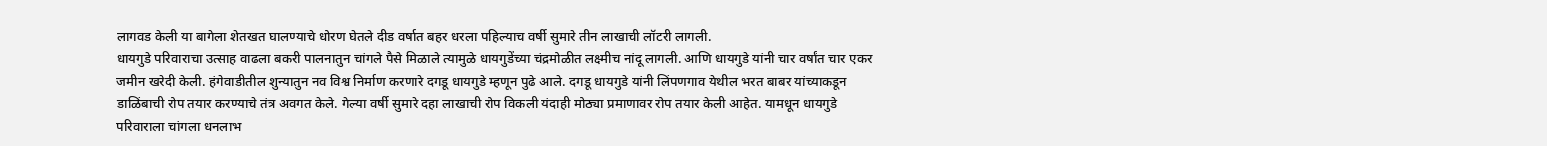लागवड केली या बागेला शेतखत घालण्याचे धोरण घेतले दीड वर्षात बहर धरला पहिल्याच वर्षी सुमारे तीन लाखाची लॉटरी लागली.
धायगुडे परिवाराचा उत्साह वाढला बकरी पालनातुन चांगले पैसे मिळाले त्यामुळे धायगुडेंच्या चंद्रमोळीत लक्ष्मीच नांदू लागली. आणि धायगुडे यांनी चार वर्षांत चार एकर जमीन खरेदी केली. हंगेवाडीतील शुन्यातुन नव विश्व निर्माण करणारे दगडू धायगुडे म्हणून पुढे आले. दगडू धायगुडे यांनी लिंपणगाव येथील भरत बाबर यांच्याकडून डाळिंबाची रोप तयार करण्याचे तंत्र अवगत केले. गेल्या वर्षी सुमारे दहा लाखाची रोप विकली यंदाही मोठ्या प्रमाणावर रोप तयार केली आहेत. यामधून धायगुडे परिवाराला चांगला धनलाभ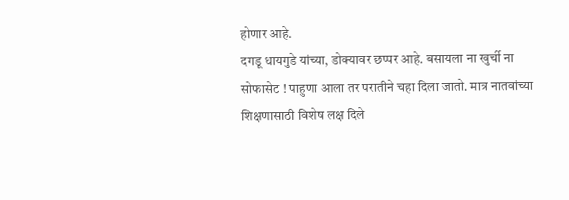होणार आहे.
दगडू धायगुडे यांच्या, डोक्यावर छप्पर आहे. बसायला ना खुर्ची ना सोफासेट ! पाहुणा आला तर परातीने चहा दिला जातो. मात्र नातवांच्या शिक्षणासाठी विशेष लक्ष दिले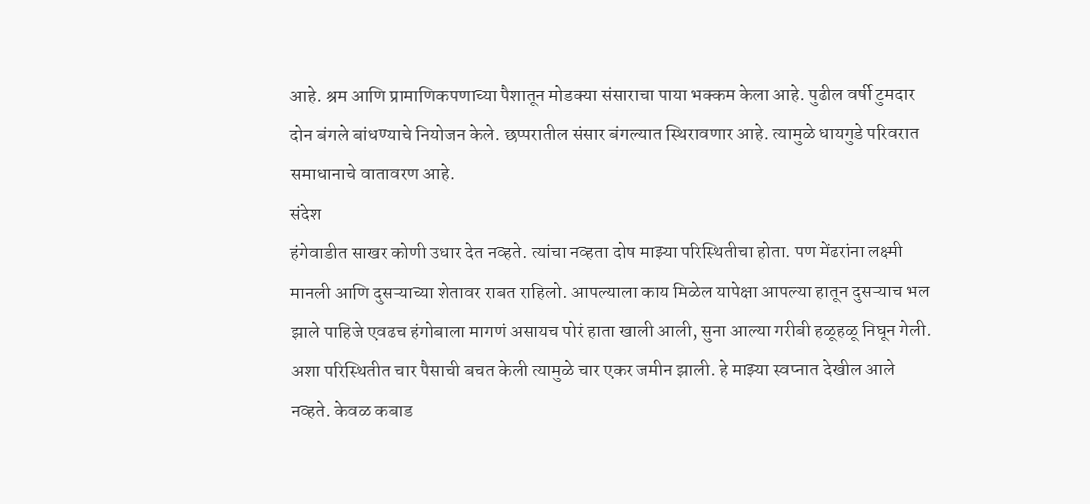आहे. श्रम आणि प्रामाणिकपणाच्या पैशातून मोडक्या संसाराचा पाया भक्कम केला आहे. पुढील वर्षी टुमदार दोन बंगले बांधण्याचे नियोजन केले. छप्परातील संसार बंगल्यात स्थिरावणार आहे. त्यामुळे धायगुडे परिवरात समाधानाचे वातावरण आहे.
संदेश
हंगेवाडीत साखर कोणी उधार देत नव्हते. त्यांचा नव्हता दोष माझ्या परिस्थितीचा होता. पण मेंढरांना लक्ष्मी मानली आणि दुसऱ्याच्या शेतावर राबत राहिलो. आपल्याला काय मिळेल यापेक्षा आपल्या हातून दुसऱ्याच भल झाले पाहिजे एवढच हंगोबाला मागणं असायच पोरं हाता खाली आली, सुना आल्या गरीबी हळूहळू निघून गेली. अशा परिस्थितीत चार पैसाची बचत केली त्यामुळे चार एकर जमीन झाली. हे माझ्या स्वप्नात देखील आले नव्हते. केवळ कबाड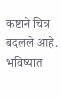कष्टाने चित्र बदलले आहे. भविष्यात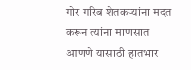गोर गरिब शेतकऱ्यांना मदत करून त्यांना माणसात आणणे यासाठी हातभार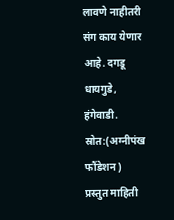लावणे नाहीतरी संग काय येणार आहे. दगडू धायगुडे, हंगेवाडी.
स्रोत:(अग्नीपंख फौंडेशन)
प्रस्तुत माहिती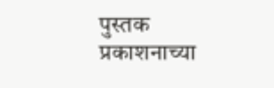पुस्तक प्रकाशनाच्या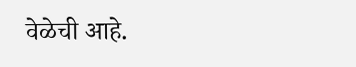वेळेची आहे.